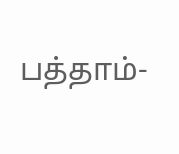பத்தாம்-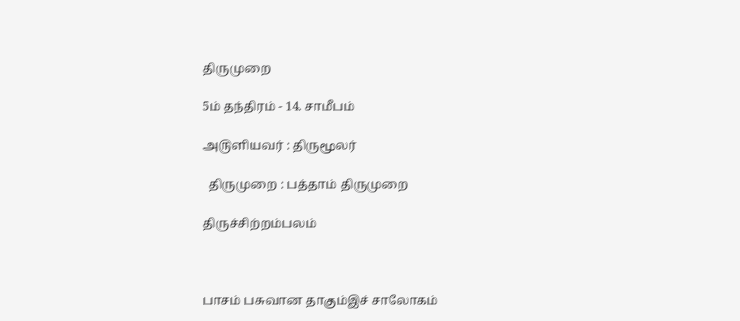திருமுறை

5ம் தந்திரம் - 14. சாமீபம்

அ௫ளியவர் : திருமூலர்

  திருமுறை : பத்தாம் திருமுறை

திருச்சிற்றம்பலம்



பாசம் பசுவான தாகும்இச் சாலோகம்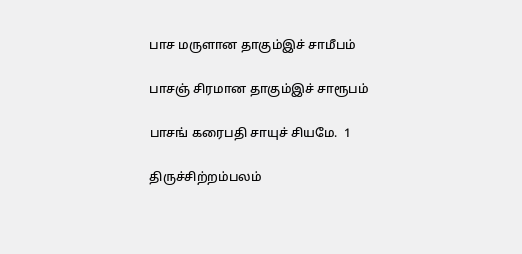பாச மருளான தாகும்இச் சாமீபம்

பாசஞ் சிரமான தாகும்இச் சாரூபம்

பாசங் கரைபதி சாயுச் சியமே.  1

திருச்சிற்றம்பலம்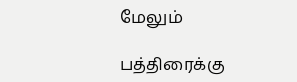மேலும்

பத்திரைக்கு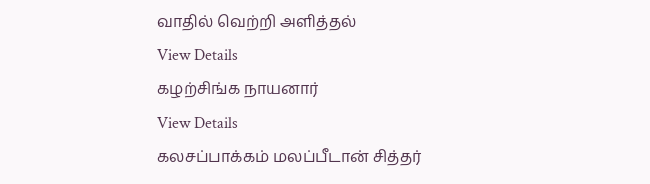வாதில் வெற்றி அளித்தல்
View Details
கழற்சிங்க நாயனார்
View Details
கலசப்பாக்கம் மலப்பீடான் சித்தர்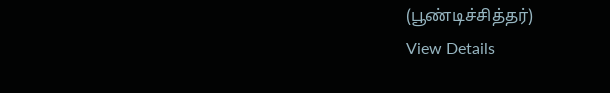(பூண்டிச்சித்தர்)
View Details